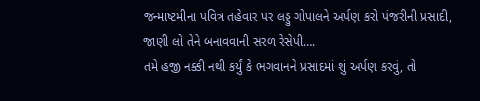જન્માષ્ટમીના પવિત્ર તહેવાર પર લડ્ડુ ગોપાલને અર્પણ કરો પંજરીની પ્રસાદી, જાણી લો તેને બનાવવાની સરળ રેસેપી….
તમે હજી નક્કી નથી કર્યું કે ભગવાનને પ્રસાદમાં શું અર્પણ કરવું, તો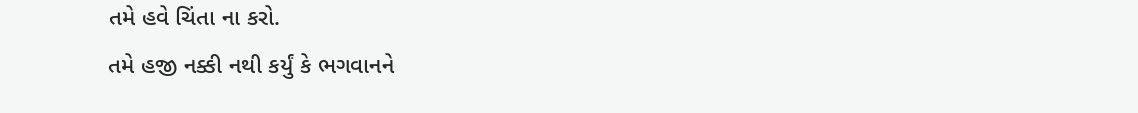તમે હવે ચિંતા ના કરો.
તમે હજી નક્કી નથી કર્યું કે ભગવાનને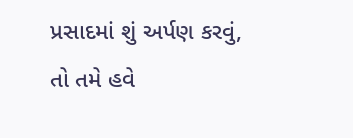પ્રસાદમાં શું અર્પણ કરવું, તો તમે હવે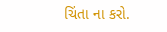ચિંતા ના કરો.